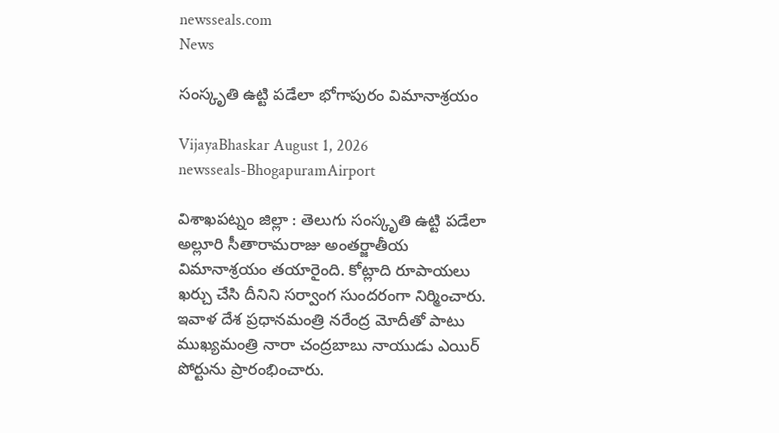newsseals.com
News

సంస్కృతి ఉట్టి పడేలా భోగాపురం విమానాశ్రయం

VijayaBhaskar August 1, 2026
newsseals-BhogapuramAirport

విశాఖపట్నం జిల్లా : తెలుగు సంస్కృతి ఉట్టి ప‌డేలా అల్లూరి సీతారామరాజు అంతర్జాతీయ విమానాశ్రయం త‌యారైంది. కోట్లాది రూపాయ‌లు ఖ‌ర్చు చేసి దీనిని స‌ర్వాంగ సుంద‌రంగా నిర్మించారు. ఇవాళ దేశ ప్ర‌ధాన‌మంత్రి న‌రేంద్ర మోదీతో పాటు ముఖ్య‌మంత్రి నారా చంద్ర‌బాబు నాయుడు ఎయిర్ పోర్టును ప్రారంభించారు.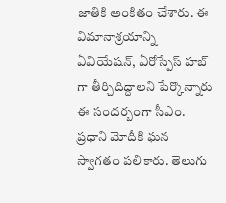జాతికి అంకితం చేశారు. ఈ విమానాశ్రయాన్ని ఏవియేషన్, ఏరోస్పేస్ హబ్ గా తీర్చిదిద్దాలని పేర్కొన్నారు ఈ సంద‌ర్బంగా సీఎం. ప్రధాని మోదీకి ఘన స్వాగతం పలికారు. తెలుగు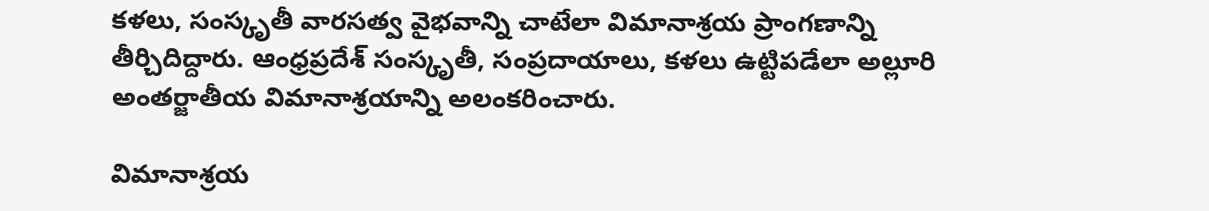కళలు, సంస్కృతీ వారసత్వ వైభవాన్ని చాటేలా విమానాశ్రయ ప్రాంగణాన్ని తీర్చిదిద్దారు. ఆంధ్రప్రదేశ్ సంస్కృతీ, సంప్రదాయాలు, కళలు ఉట్టిపడేలా అల్లూరి అంతర్జాతీయ విమానాశ్రయాన్ని అలంకరించారు.

విమానాశ్రయ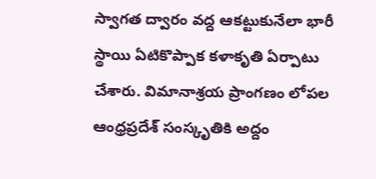స్వాగత ద్వారం వద్ద ఆకట్టుకునేలా భారీ స్థాయి ఏటికొప్పాక కళాకృతి ఏర్పాటు చేశారు. విమానాశ్రయ ప్రాంగణం లోపల ఆంధ్రప్రదేశ్ సంస్కృతికి అద్దం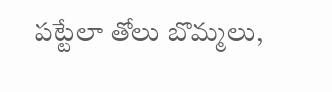పట్టేలా తోలు బొమ్మలు,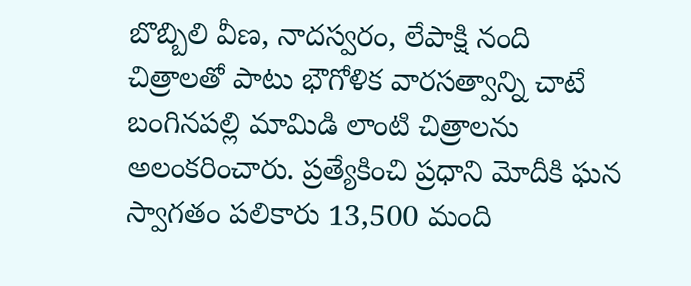బొబ్బిలి వీణ, నాదస్వరం, లేపాక్షి నంది చిత్రాలతో పాటు భౌగోళిక వారసత్వాన్ని చాటే బంగినపల్లి మామిడి లాంటి చిత్రాలను అలంకరించారు. ప్రత్యేకించి ప్రధాని మోదీకి ఘన స్వాగతం పలికారు 13,500 మంది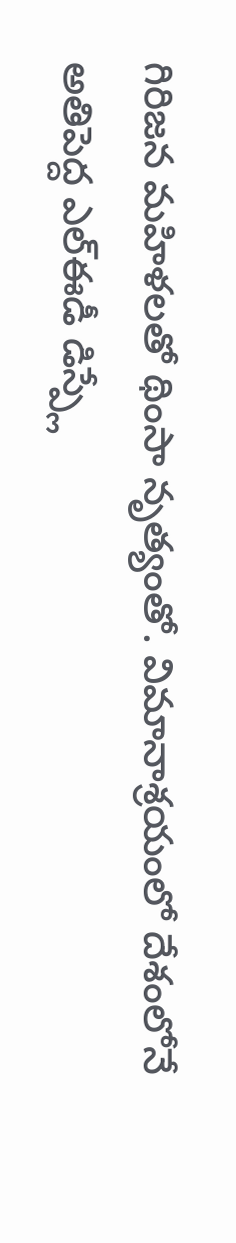గిరిజన మహిళలతో థింసా నృత్యంతో. విమానాశ్రయంలో దేశంలోనే అతిపెద్ద ఎల్ఈడీ డిస్ప్లే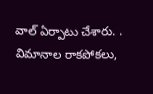వాల్ ఏర్పాటు చేశారు. . విమానాల రాకపోకలు,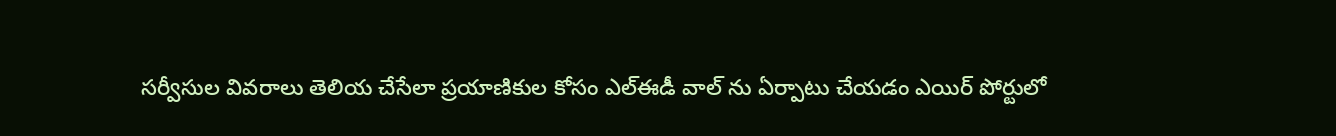సర్వీసుల వివరాలు తెలియ చేసేలా ప్రయాణికుల కోసం ఎల్ఈడీ వాల్ ను ఏర్పాటు చేయ‌డం ఎయిర్ పోర్టులో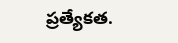ప్ర‌త్యేక‌త‌.